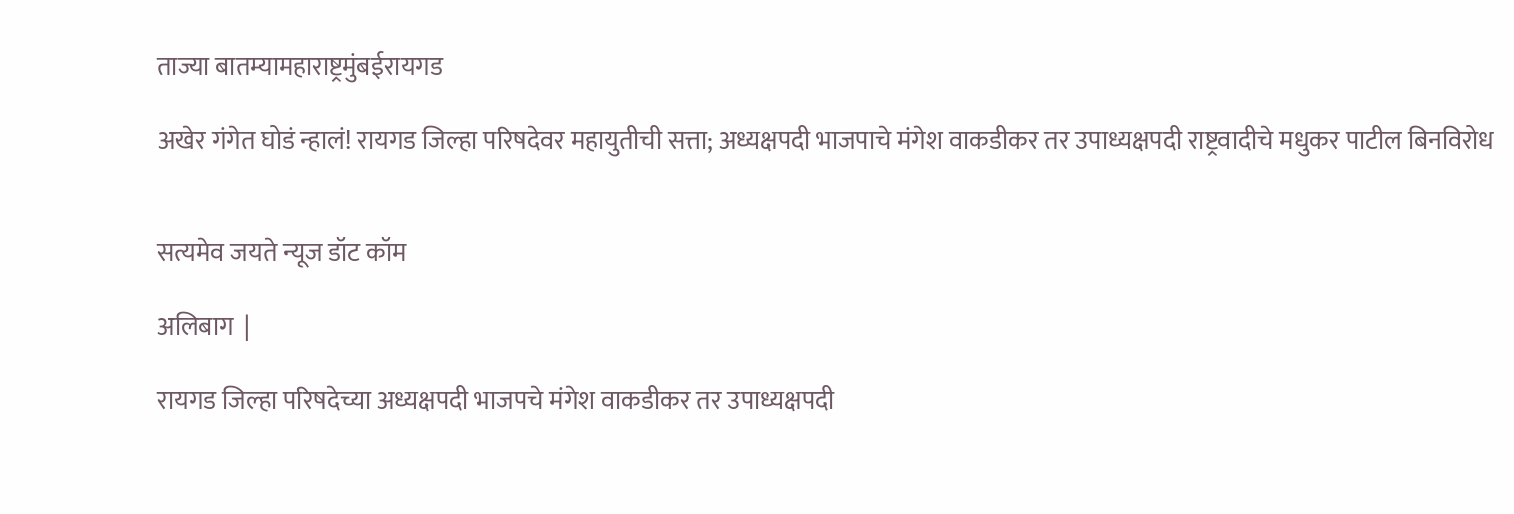ताज्या बातम्यामहाराष्ट्रमुंबईरायगड

अखेर गंगेत घोडं न्हालं! रायगड जिल्हा परिषदेवर महायुतीची सत्ता; अध्यक्षपदी भाजपाचे मंगेश वाकडीकर तर उपाध्यक्षपदी राष्ट्रवादीचे मधुकर पाटील बिनविरोध


सत्यमेव जयते न्यूज डॉट कॉम

अलिबाग  |

रायगड जिल्हा परिषदेच्या अध्यक्षपदी भाजपचे मंगेश वाकडीकर तर उपाध्यक्षपदी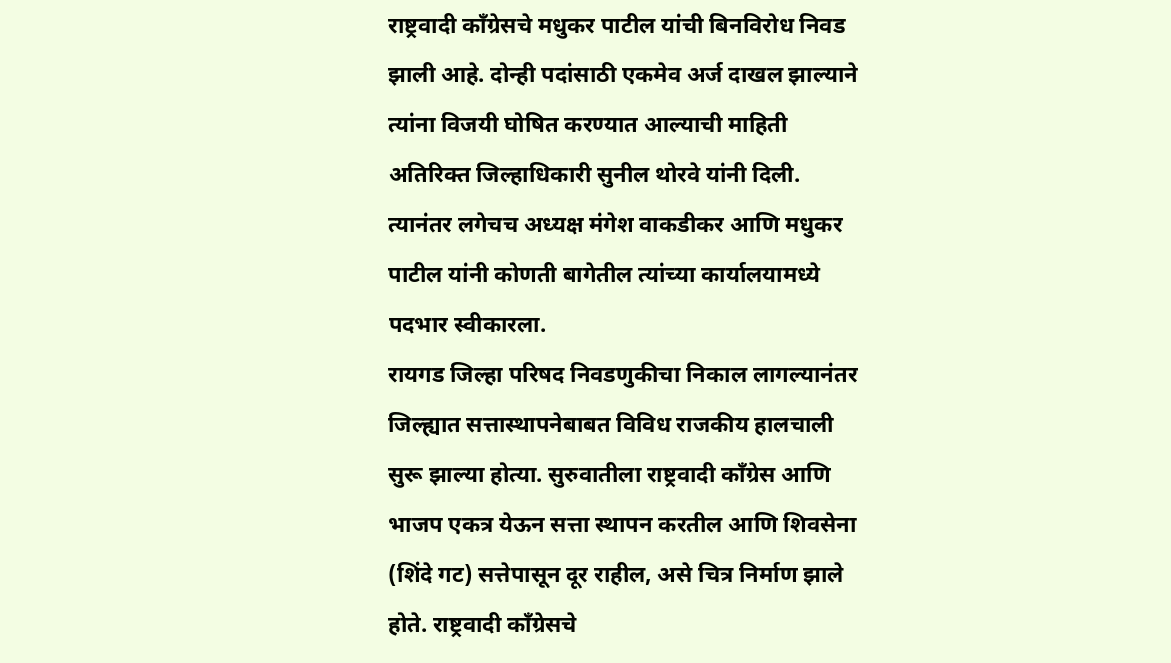राष्ट्रवादी काँग्रेसचे मधुकर पाटील यांची बिनविरोध निवड झाली आहे. दोन्ही पदांसाठी एकमेव अर्ज दाखल झाल्याने त्यांना विजयी घोषित करण्यात आल्याची माहिती अतिरिक्त जिल्हाधिकारी सुनील थोरवे यांनी दिली.
त्यानंतर लगेचच अध्यक्ष मंगेश वाकडीकर आणि मधुकर पाटील यांनी कोणती बागेतील त्यांच्या कार्यालयामध्ये पदभार स्वीकारला.
रायगड जिल्हा परिषद निवडणुकीचा निकाल लागल्यानंतर जिल्ह्यात सत्तास्थापनेबाबत विविध राजकीय हालचाली सुरू झाल्या होत्या. सुरुवातीला राष्ट्रवादी काँग्रेस आणि भाजप एकत्र येऊन सत्ता स्थापन करतील आणि शिवसेना (शिंदे गट) सत्तेपासून दूर राहील, असे चित्र निर्माण झाले होते. राष्ट्रवादी काँग्रेसचे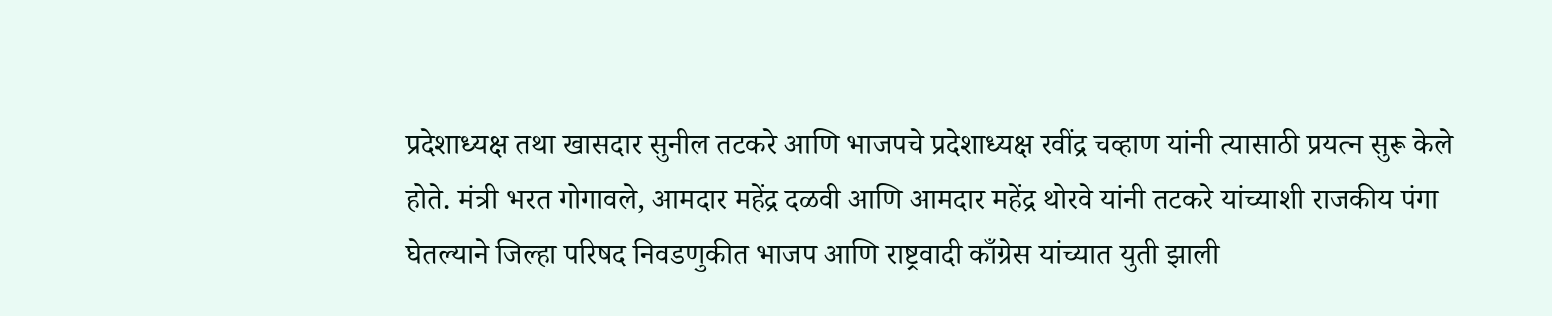प्रदेशाध्यक्ष तथा खासदार सुनील तटकरे आणि भाजपचे प्रदेशाध्यक्ष रवींद्र चव्हाण यांनी त्यासाठी प्रयत्न सुरू केले होते. मंत्री भरत गोगावले, आमदार महेंद्र दळवी आणि आमदार महेंद्र थोरवे यांनी तटकरे यांच्याशी राजकीय पंगा घेतल्याने जिल्हा परिषद निवडणुकीत भाजप आणि राष्ट्रवादी काँग्रेस यांच्यात युती झाली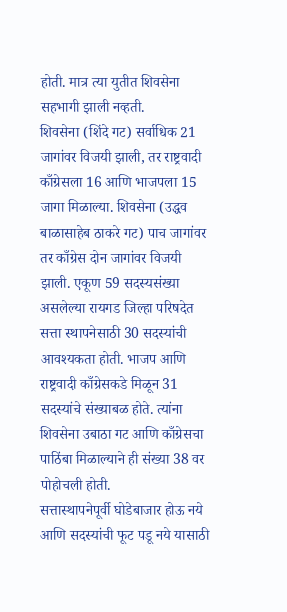होती. मात्र त्या युतीत शिवसेना सहभागी झाली नव्हती.
शिवसेना (शिंदे गट) सर्वाधिक 21 जागांवर विजयी झाली, तर राष्ट्रवादी काँग्रेसला 16 आणि भाजपला 15 जागा मिळाल्या. शिवसेना (उद्धव बाळासाहेब ठाकरे गट) पाच जागांवर तर काँग्रेस दोन जागांवर विजयी झाली. एकूण 59 सदस्यसंख्या असलेल्या रायगड जिल्हा परिषदेत सत्ता स्थापनेसाठी 30 सदस्यांची आवश्यकता होती. भाजप आणि राष्ट्रवादी काँग्रेसकडे मिळून 31 सदस्यांचे संख्याबळ होते. त्यांना शिवसेना उबाठा गट आणि काँग्रेसचा पाठिंबा मिळाल्याने ही संख्या 38 वर पोहोचली होती.
सत्तास्थापनेपूर्वी घोडेबाजार होऊ नये आणि सदस्यांची फूट पडू नये यासाठी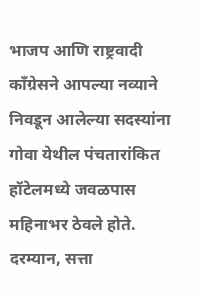भाजप आणि राष्ट्रवादी काँग्रेसने आपल्या नव्याने निवडून आलेल्या सदस्यांना गोवा येथील पंचतारांकित हॉटेलमध्ये जवळपास महिनाभर ठेवले होते. दरम्यान, सत्ता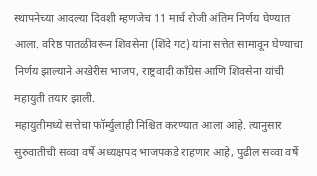स्थापनेच्या आदल्या दिवशी म्हणजेच 11 मार्च रोजी अंतिम निर्णय घेण्यात आला. वरिष्ठ पातळीवरून शिवसेना (शिंदे गट) यांना सत्तेत सामावून घेण्याचा निर्णय झाल्याने अखेरीस भाजप, राष्ट्रवादी काँग्रेस आणि शिवसेना यांची महायुती तयार झाली.
महायुतीमध्ये सत्तेचा फॉर्म्युलाही निश्चित करण्यात आला आहे. त्यानुसार सुरुवातीची सव्वा वर्षे अध्यक्षपद भाजपकडे राहणार आहे, पुढील सव्वा वर्षे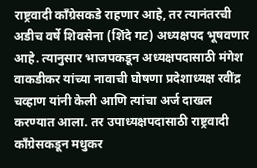राष्ट्रवादी काँग्रेसकडे राहणार आहे, तर त्यानंतरची अडीच वर्षे शिवसेना (शिंदे गट) अध्यक्षपद भूषवणार आहे. त्यानुसार भाजपकडून अध्यक्षपदासाठी मंगेश वाकडीकर यांच्या नावाची घोषणा प्रदेशाध्यक्ष रवींद्र चव्हाण यांनी केली आणि त्यांचा अर्ज दाखल करण्यात आला. तर उपाध्यक्षपदासाठी राष्ट्रवादी काँग्रेसकडून मधुकर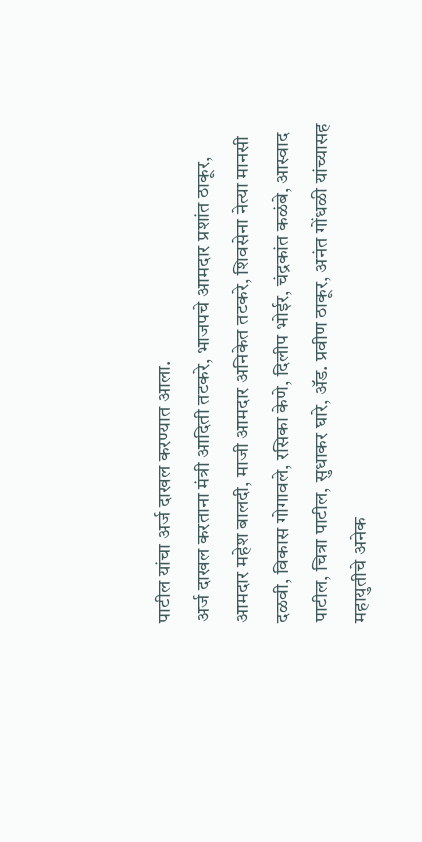पाटील यांचा अर्ज दाखल करण्यात आला.
अर्ज दाखल करताना मंत्री आदिती तटकरे, भाजपचे आमदार प्रशांत ठाकूर, आमदार महेश बालदी, माजी आमदार अनिकेत तटकरे, शिवसेना नेत्या मानसी दळवी, विकास गोगावले, रसिका केणे, दिलीप भोईर, चंद्रकांत कळंबे, आस्वाद पाटील, चित्रा पाटील, सुधाकर घारे, ॲड. प्रवीण ठाकूर, अनंत गोंधळी यांच्यासह महायुतीचे अनेक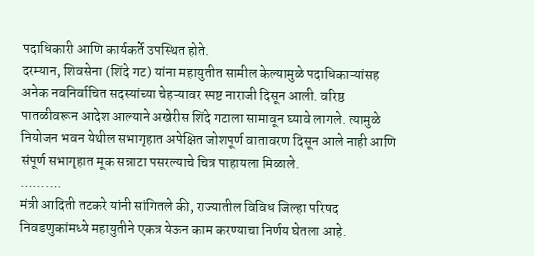पदाधिकारी आणि कार्यकर्ते उपस्थित होते.
दरम्यान, शिवसेना (शिंदे गट) यांना महायुतीत सामील केल्यामुळे पदाधिकाऱ्यांसह अनेक नवनिर्वाचित सदस्यांच्या चेहऱ्यावर स्पष्ट नाराजी दिसून आली. वरिष्ठ पातळीवरून आदेश आल्याने अखेरीस शिंदे गटाला सामावून घ्यावे लागले. त्यामुळे नियोजन भवन येथील सभागृहात अपेक्षित जोशपूर्ण वातावरण दिसून आले नाही आणि संपूर्ण सभागृहात मूक सन्नाटा पसरल्याचे चित्र पाहायला मिळाले.
……….
मंत्री आदिती तटकरे यांनी सांगितले की, राज्यातील विविध जिल्हा परिषद निवडणुकांमध्ये महायुतीने एकत्र येऊन काम करण्याचा निर्णय घेतला आहे.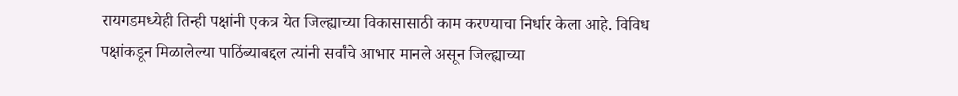रायगडमध्येही तिन्ही पक्षांनी एकत्र येत जिल्ह्याच्या विकासासाठी काम करण्याचा निर्धार केला आहे. विविध पक्षांकडून मिळालेल्या पाठिंब्याबद्दल त्यांनी सर्वांचे आभार मानले असून जिल्ह्याच्या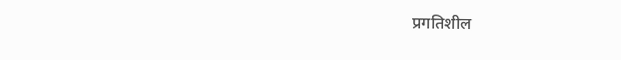प्रगतिशील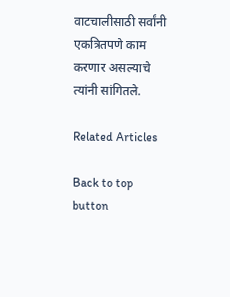वाटचालीसाठी सर्वांनी एकत्रितपणे काम करणार असल्याचे त्यांनी सांगितले.

Related Articles

Back to top button